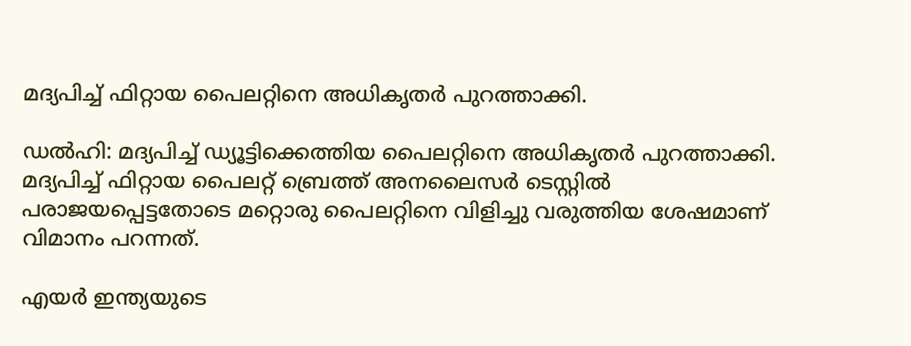മദ്യപിച്ച് ഫിറ്റായ പൈലറ്റിനെ അധികൃതർ പുറത്താക്കി.

ഡൽഹി: മദ്യപിച്ച് ഡ്യൂട്ടിക്കെത്തിയ പൈലറ്റിനെ അധികൃതർ പുറത്താക്കി. മദ്യപിച്ച് ഫിറ്റായ പൈലറ്റ് ബ്രെത്ത് അനലൈസര്‍ ടെസ്റ്റില്‍ പരാജയപ്പെട്ടതോടെ മറ്റൊരു പൈലറ്റിനെ വിളിച്ചു വരുത്തിയ ശേഷമാണ് വിമാനം പറന്നത്.

എയര്‍ ഇന്ത്യയുടെ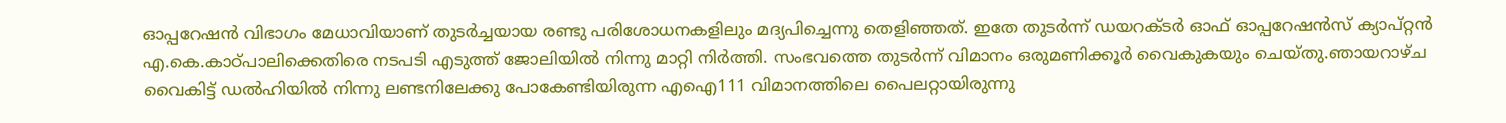ഓപ്പറേഷന്‍ വിഭാഗം മേധാവിയാണ് തുടര്‍ച്ചയായ രണ്ടു പരിശോധനകളിലും മദ്യപിച്ചെന്നു തെളിഞ്ഞത്. ഇതേ തുടര്‍ന്ന് ഡയറക്ടര്‍ ഓഫ് ഓപ്പറേഷന്‍സ് ക്യാപ്റ്റന്‍ എ.കെ.കാഠ്പാലിക്കെതിരെ നടപടി എടുത്ത് ജോലിയില്‍ നിന്നു മാറ്റി നിര്‍ത്തി. സംഭവത്തെ തുടർന്ന് വിമാനം ഒരുമണിക്കൂർ വൈകുകയും ചെയ്തു.ഞായറാഴ്ച വൈകിട്ട് ഡല്‍ഹിയില്‍ നിന്നു ലണ്ടനിലേക്കു പോകേണ്ടിയിരുന്ന എഐ111 വിമാനത്തിലെ പൈലറ്റായിരുന്നു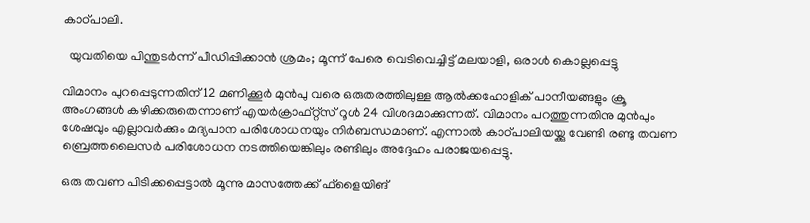കാഠ്പാലി.

  യുവതിയെ പിന്തുടര്‍ന്ന് പീഡിപ്പിക്കാൻ ശ്രമം; മൂന്ന് പേരെ വെടിവെച്ചിട്ട് മലയാളി, ഒരാൾ കൊല്ലപ്പെട്ടു

വിമാനം പുറപ്പെടുന്നതിന് 12 മണിക്കൂര്‍ മുന്‍പു വരെ ഒരുതരത്തിലുള്ള ആല്‍ക്കഹോളിക് പാനീയങ്ങളും ക്രൂ അംഗങ്ങള്‍ കഴിക്കരുതെന്നാണ് എയര്‍ക്രാഫ്റ്റ്‌സ് റൂള്‍ 24 വിശദമാക്കുന്നത്. വിമാനം പറത്തുന്നതിനു മുന്‍പും ശേഷവും എല്ലാവര്‍ക്കും മദ്യപാന പരിശോധനയും നിര്‍ബന്ധമാണ്. എന്നാല്‍ കാഠ്പാലിയയ്ക്കു വേണ്ടി രണ്ടു തവണ ബ്രെത്തലൈസര്‍ പരിശോധന നടത്തിയെങ്കിലും രണ്ടിലും അദ്ദേഹം പരാജയപ്പെട്ടു.

ഒരു തവണ പിടിക്കപ്പെട്ടാല്‍ മൂന്നു മാസത്തേക്ക് ഫ്‌ളൈയിങ്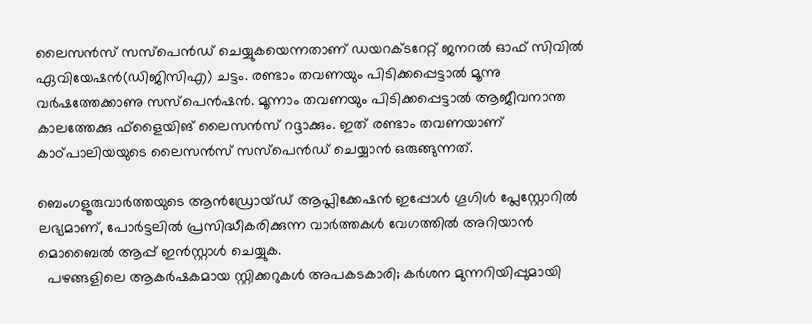ലൈസന്‍സ് സസ്‌പെന്‍ഡ് ചെയ്യുകയെന്നതാണ് ഡയറക്ടറേറ്റ് ജനറല്‍ ഓഫ് സിവില്‍ ഏവിയേഷന്‍(ഡിജിസിഎ) ചട്ടം. രണ്ടാം തവണയും പിടിക്കപ്പെട്ടാല്‍ മൂന്നു വര്‍ഷത്തേക്കാണു സസ്‌പെന്‍ഷന്‍. മൂന്നാം തവണയും പിടിക്കപ്പെട്ടാല്‍ ആജീവനാന്ത കാലത്തേക്കു ഫ്‌ളൈയിങ് ലൈസന്‍സ് റദ്ദാക്കും. ഇത് രണ്ടാം തവണയാണ് കാഠ്പാലിയയുടെ ലൈസന്‍സ് സസ്‌പെന്‍ഡ് ചെയ്യാന്‍ ഒരുങ്ങുന്നത്.

ബെംഗളൂരുവാർത്തയുടെ ആൻഡ്രോയ്ഡ് ആപ്ലിക്കേഷൻ ഇപ്പോൾ ഗൂഗിൾ പ്ലേസ്റ്റോറിൽ ലഭ്യമാണ്, പോർട്ടലിൽ പ്രസിദ്ധീകരിക്കുന്ന വാർത്തകൾ വേഗത്തിൽ അറിയാൻ മൊബൈൽ ആപ്പ് ഇൻസ്റ്റാൾ ചെയ്യുക.
  പഴങ്ങളിലെ ആകർഷകമായ സ്റ്റിക്കറുകൾ അപകടകാരി; കർശന മുന്നറിയിപ്പുമായി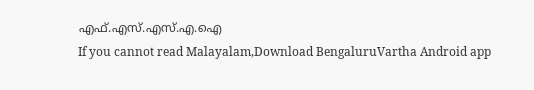എഫ്.എസ്.എസ്.എ.ഐ
If you cannot read Malayalam,Download BengaluruVartha Android app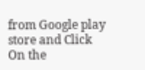from Google play store and Click On the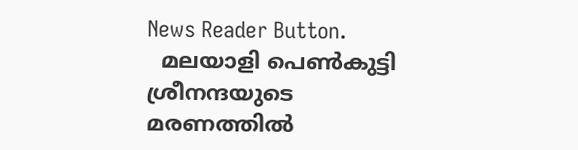News Reader Button.
  മലയാളി പെൺകുട്ടി ശ്രീനന്ദയുടെ മരണത്തിൽ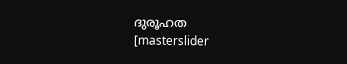ദുരൂഹത
[masterslider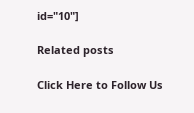id="10"]

Related posts

Click Here to Follow Us